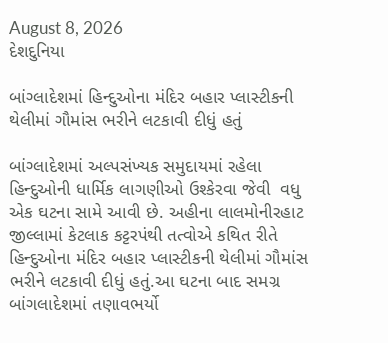August 8, 2026
દેશદુનિયા

બાંગ્લાદેશમાં હિન્દુઓના મંદિર બહાર પ્લાસ્ટીકની થેલીમાં ગૌમાંસ ભરીને લટકાવી દીધું હતું

બાંગ્લાદેશમાં અલ્પસંખ્યક સમુદાયમાં રહેલા હિન્દુઓની ધાર્મિક લાગણીઓ ઉશ્કેરવા જેવી  વધુ એક ઘટના સામે આવી છે. અહીના લાલમોનીરહાટ જીલ્લામાં કેટલાક કટ્ટરપંથી તત્વોએ કથિત રીતે હિન્દુઓના મંદિર બહાર પ્લાસ્ટીકની થેલીમાં ગૌમાંસ ભરીને લટકાવી દીધું હતું.આ ઘટના બાદ સમગ્ર બાંગલાદેશમાં તણાવભર્યો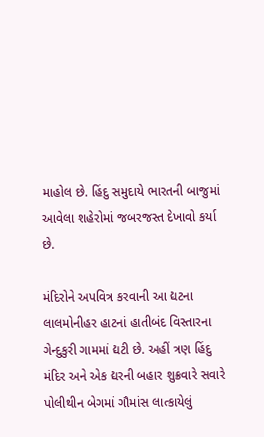માહોલ છે. હિંદુ સમુદાયે ભારતની બાજુમાં આવેલા શહેરોમાં જબરજસ્ત દેખાવો કર્યા છે.

મંદિરોને અપવિત્ર કરવાની આ દ્યટના લાલમોનીહર હાટનાં હાતીબંદ વિસ્તારના ગેન્દુકુરી ગામમાં દ્યટી છે. અહીં ત્રણ હિંદુ મંદિર અને એક દ્યરની બહાર શુક્રવારે સવારે પોલીથીન બેગમાં ગૌમાંસ લાત્કાયેલું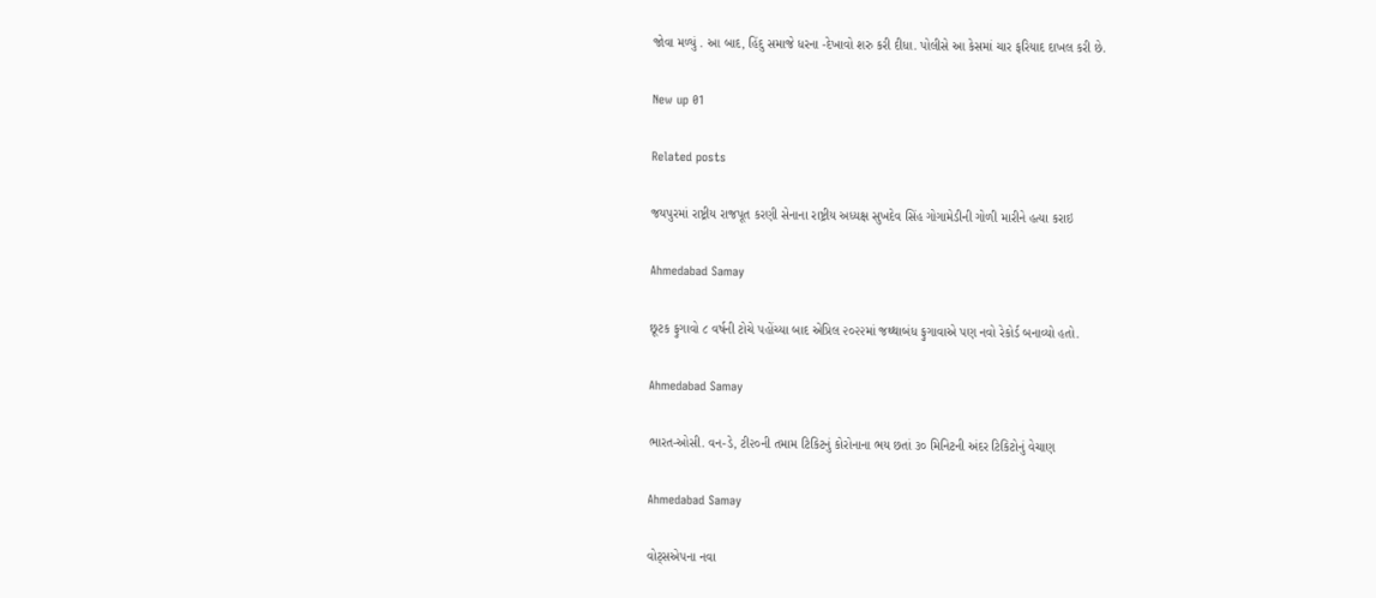જોવા મળ્યું . આ બાદ, હિંદુ સમાજે ધરના -દેખાવો શરુ કરી દીધા. પોલીસે આ કેસમાં ચાર ફરિયાદ દાખલ કરી છે.

New up 01

Related posts

જયપુરમાં રાષ્ટ્રીય રાજપૂત કરણી સેનાના રાષ્ટ્રીય અધ્યક્ષ સુખદેવ સિંહ ગોગામેડીની ગોળી મારીને હત્યા કરાઇ

Ahmedabad Samay

છૂટક ફુગાવો ૮ વર્ષની ટોચે પહોંચ્‍યા બાદ એપ્રિલ ૨૦૨૨માં જથ્‍થાબંધ ફુગાવાએ પણ નવો રેકોર્ડ બનાવ્‍યો હતો.

Ahmedabad Samay

ભારત-ઓસી. વન-ડે, ટી૨૦ની તમામ ટિકિટનું કોરોનાના ભય છતાં ૩૦ મિનિટની અંદર ટિકિટોનું વેચાણ

Ahmedabad Samay

વોટ્સએપના નવા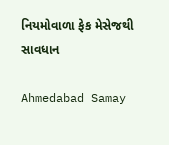નિયમોવાળા ફેક મેસેજથી સાવધાન

Ahmedabad Samay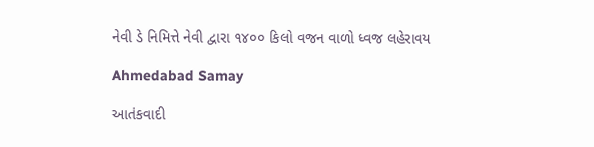નેવી ડે નિમિત્તે નેવી દ્વારા ૧૪૦૦ કિલો વજન વાળો ધ્વજ લહેરાવય

Ahmedabad Samay

આતંકવાદી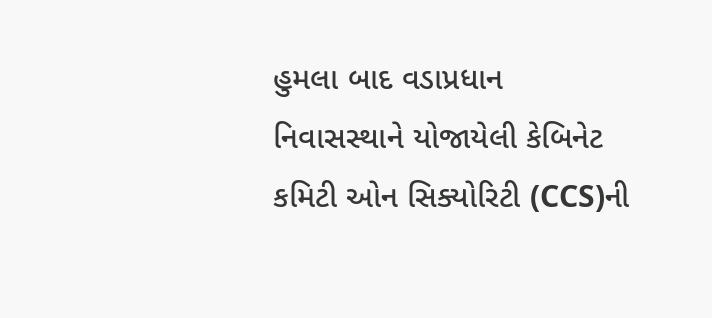હુમલા બાદ વડાપ્રધાન નિવાસસ્થાને યોજાયેલી કેબિનેટ કમિટી ઓન સિક્યોરિટી (CCS)ની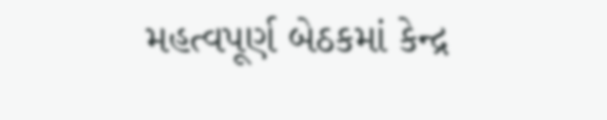મહત્વપૂર્ણ બેઠકમાં કેન્દ્ર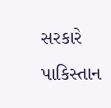સરકારે પાકિસ્તાન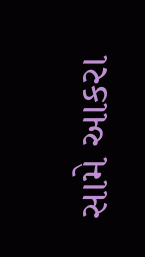સામે આકરા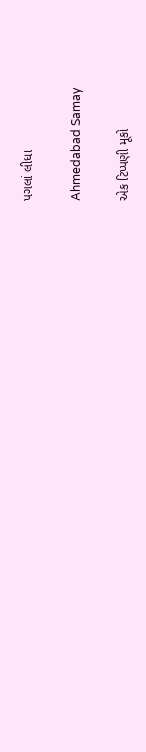પગલાં લીધા

Ahmedabad Samay

એક ટિપ્પણી મૂકો